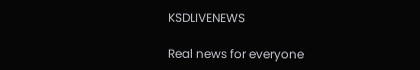KSDLIVENEWS

Real news for everyone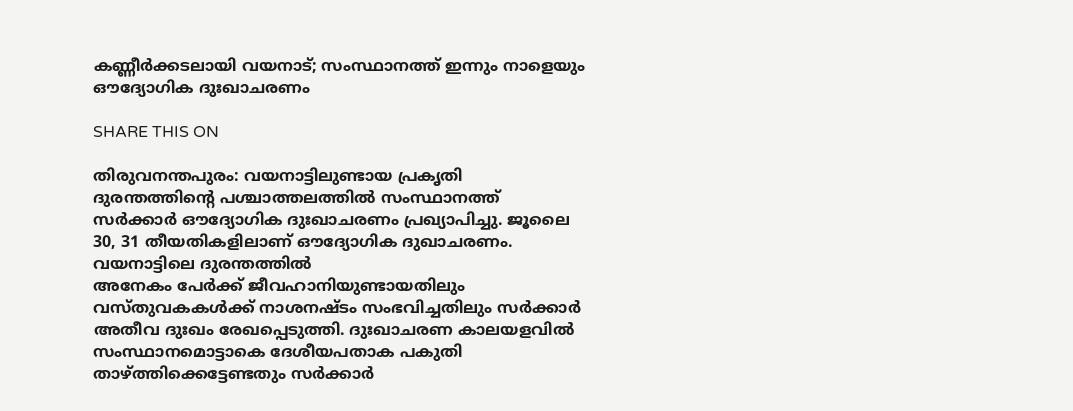കണ്ണീര്‍ക്കടലായി വയനാട്; സംസ്ഥാനത്ത് ഇന്നും നാളെയും ഔദ്യോഗിക ദുഃഖാചരണം

SHARE THIS ON

തിരുവനന്തപുരം: വയനാട്ടിലുണ്ടായ പ്രകൃതി ദുരന്തത്തിന്റെ പശ്ചാത്തലത്തിൽ സംസ്ഥാനത്ത് സർക്കാർ ഔദ്യോഗിക ദുഃഖാചരണം പ്രഖ്യാപിച്ചു. ജൂലൈ 30, 31 തീയതികളിലാണ് ഔദ്യോഗിക ദുഖാചരണം. വയനാട്ടിലെ ദുരന്തത്തിൽ
അനേകം പേർക്ക് ജീവഹാനിയുണ്ടായതിലും വസ്തുവകകൾക്ക് നാശനഷ്ടം സംഭവിച്ചതിലും സർക്കാർ അതീവ ദുഃഖം രേഖപ്പെടുത്തി. ദുഃഖാചരണ കാലയളവിൽ സംസ്ഥാനമൊട്ടാകെ ദേശീയപതാക പകുതി താഴ്‌ത്തിക്കെട്ടേണ്ടതും സർക്കാർ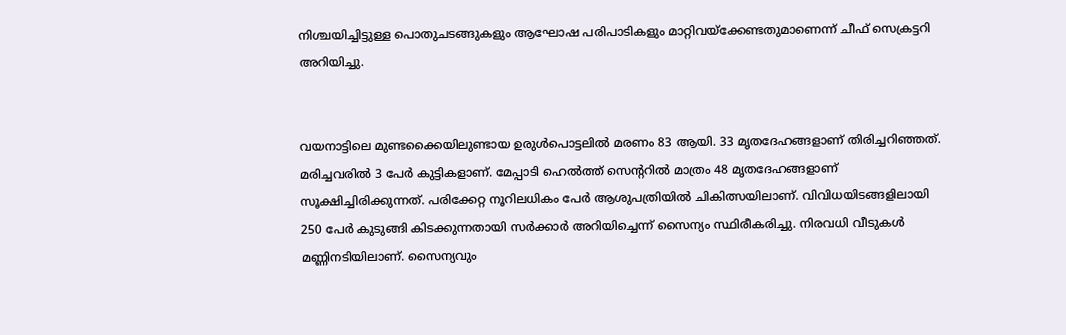നിശ്ചയിച്ചിട്ടുള്ള പൊതുചടങ്ങുകളും ആഘോഷ പരിപാടികളും മാറ്റിവയ്‌ക്കേണ്ടതുമാണെന്ന് ചീഫ് സെക്രട്ടറി അറിയിച്ചു.


വയനാട്ടിലെ മുണ്ടക്കൈയിലുണ്ടായ ഉരുൾപൊട്ടലിൽ മരണം 83 ആയി. 33 മൃതദേഹങ്ങളാണ് തിരിച്ചറിഞ്ഞത്. മരിച്ചവരിൽ 3 പേർ കുട്ടികളാണ്. മേപ്പാടി ഹെൽത്ത് സെന്ററിൽ മാത്രം 48 മൃതദേഹങ്ങളാണ് സൂക്ഷിച്ചിരിക്കുന്നത്. പരിക്കേറ്റ നൂറിലധികം പേർ ആശുപത്രിയിൽ ചികിത്സയിലാണ്. വിവിധയിടങ്ങളിലായി 250 പേർ കുടുങ്ങി കിടക്കുന്നതായി സർക്കാർ അറിയിച്ചെന്ന് സൈന്യം സ്ഥിരീകരിച്ചു. നിരവധി വീടുകൾ മണ്ണിനടിയിലാണ്. സൈന്യവും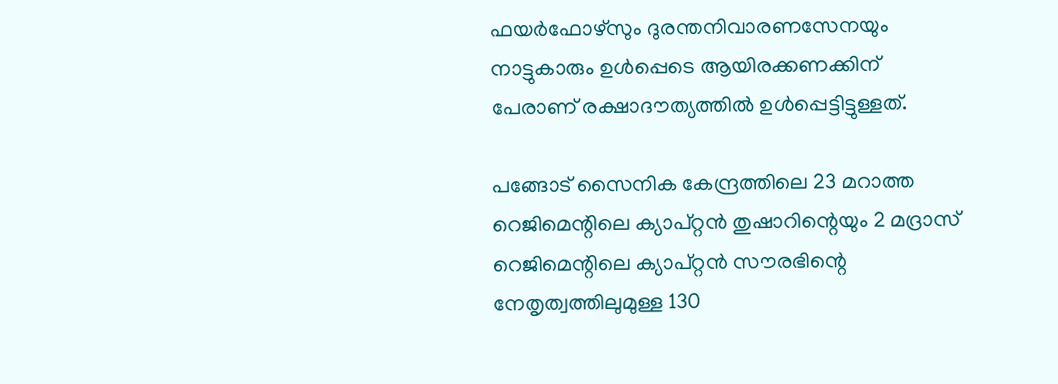ഫയർഫോഴ്‌സും ദുരന്തനിവാരണസേനയും നാട്ടുകാരും ഉൾപ്പെടെ ആയിരക്കണക്കിന് പേരാണ് രക്ഷാദൗത്യത്തിൽ ഉൾപ്പെട്ടിട്ടുള്ളത്.

പങ്ങോട് സൈനിക കേന്ദ്രത്തിലെ 23 മറാത്ത റെജിമെന്റിലെ ക്യാപ്റ്റൻ തുഷാറിന്റെയും 2 മദ്രാസ് റെജിമെന്റിലെ ക്യാപ്റ്റൻ സൗരഭിന്റെ നേതൃത്വത്തിലുമുള്ള 130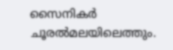സൈനികർ ചൂരൽമലയിലെത്തും.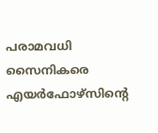പരാമവധി സൈനികരെ എയർഫോഴ്‌സിന്റെ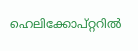ഹെലിക്കോപ്റ്ററിൽ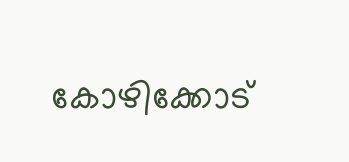കോഴിക്കോട്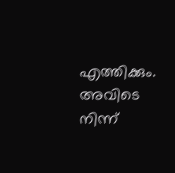എത്തിക്കും. അവിടെ നിന്ന്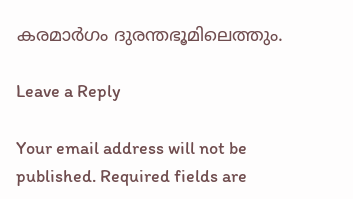കരമാർഗം ദുരന്തഭൂമിലെത്തും.

Leave a Reply

Your email address will not be published. Required fields are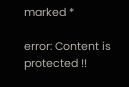marked *

error: Content is protected !!